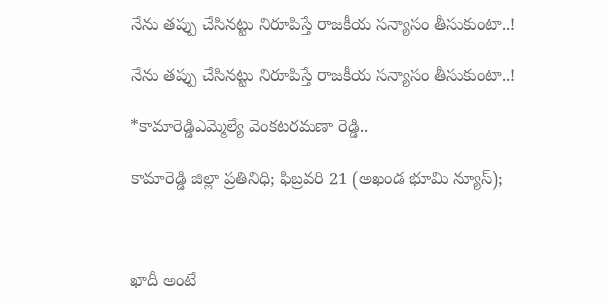నేను తప్పు చేసినట్టు నిరూపిస్తే రాజకీయ సన్యాసం తీసుకుంటా..!

నేను తప్పు చేసినట్టు నిరూపిస్తే రాజకీయ సన్యాసం తీసుకుంటా..!

*కామారెడ్డిఎమ్మెల్యే వెంకటరమణా రెడ్డి..

కామారెడ్డి జిల్లా ప్రతినిధి; ఫిబ్రవరి 21 (అఖండ భూమి న్యూస్);



ఖాదీ అంటే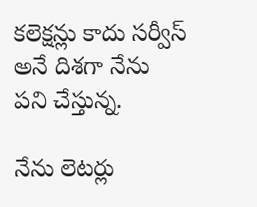కలెక్షన్లు కాదు సర్వీస్ అనే దిశగా నేను పని చేస్తున్న.

నేను లెటర్లు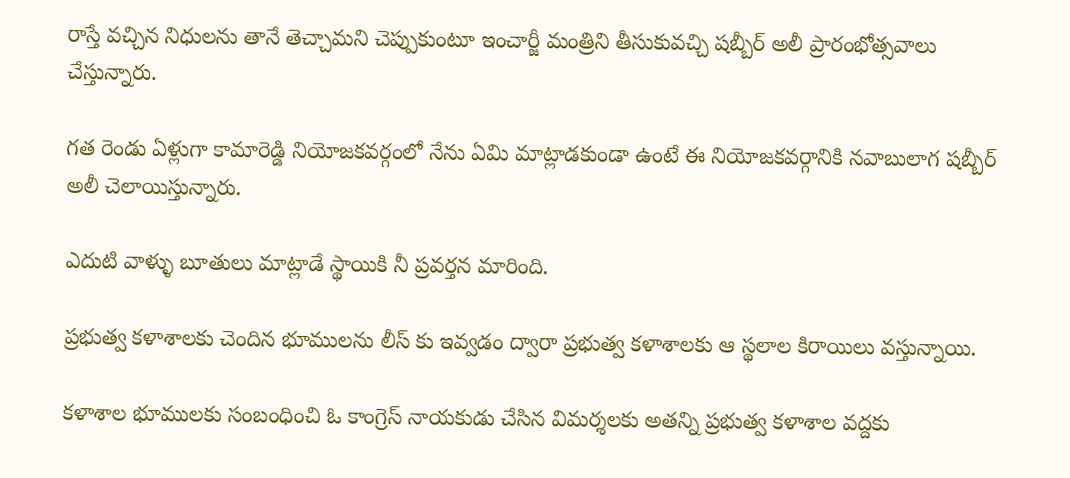రాస్తే వచ్చిన నిధులను తానే తెచ్చామని చెప్పుకుంటూ ఇంచార్జీ మంత్రిని తీసుకువచ్చి షబ్బీర్ అలీ ప్రారంభోత్సవాలు చేస్తున్నారు.

గత రెండు ఏళ్లుగా కామారెడ్డి నియోజకవర్గంలో నేను ఏమి మాట్లాడకుండా ఉంటే ఈ నియోజకవర్గానికి నవాబులాగ షబ్బీర్ అలీ చెలాయిస్తున్నారు.

ఎదుటి వాళ్ళు బూతులు మాట్లాడే స్థాయికి నీ ప్రవర్తన మారింది.

ప్రభుత్వ కళాశాలకు చెందిన భూములను లీస్ కు ఇవ్వడం ద్వారా ప్రభుత్వ కళాశాలకు ఆ స్థలాల కిరాయిలు వస్తున్నాయి.

కళాశాల భూములకు సంబంధించి ఓ కాంగ్రెస్ నాయకుడు చేసిన విమర్శలకు అతన్ని ప్రభుత్వ కళాశాల వద్దకు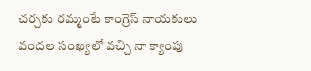చర్చకు రమ్మంటే కాంగ్రెస్ నాయకులు వందల సంఖ్యలో వచ్చి నా క్యాంపు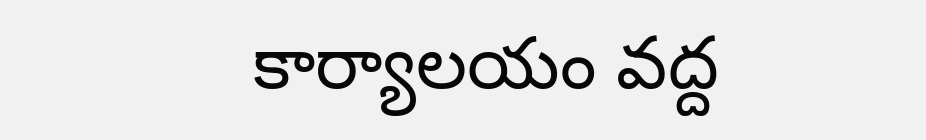కార్యాలయం వద్ద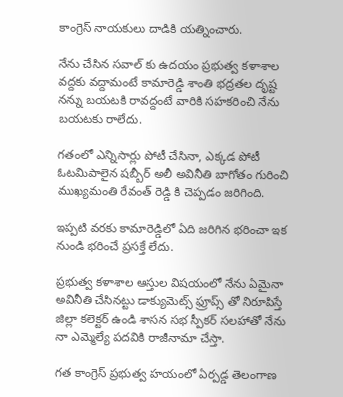కాంగ్రెస్ నాయకులు దాడికి యత్నించారు.

నేను చేసిన సవాల్ కు ఉదయం ప్రభుత్వ కళాశాల వద్దకు వద్దామంటే కామారెడ్డి శాంతి భద్రతల దృష్ట నన్ను బయటకి రావద్దంటే వారికి సహకరించి నేను బయటకు రాలేదు.

గతంలో ఎన్నిసార్లు పోటీ చేసినా, ఎక్కడ పోటీ ఓటమిపాలైన షబ్బీర్ అలీ అవినీతి బాగోతం గురించి ముఖ్యమంతి రేవంత్ రెడ్డి కి చెప్పడం జరిగింది.

ఇప్పటి వరకు కామారెడ్డిలో ఏది జరిగిన భరించా ఇక నుండి భరించే ప్రసక్తే లేదు.

ప్రభుత్వ కళాశాల ఆస్తుల విషయంలో నేను ఏమైనా అవినీతి చేసినట్టు డాక్యుమెట్స్ ఫ్రూప్స్ తో నిరూపిస్తే జిల్లా కలెక్టర్ ఉండి శాసన సభ స్పీకర్ సలహాతో నేను నా ఎమ్మెల్యే పదవికి రాజీనామా చేస్తా.

గత కాంగ్రెస్ ప్రభుత్వ హయంలో ఏర్పడ్డ తెలంగాణ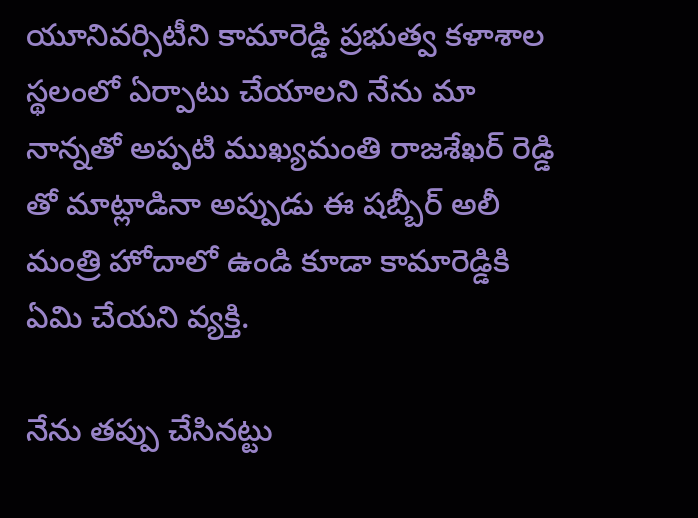యూనివర్సిటీని కామారెడ్డి ప్రభుత్వ కళాశాల స్థలంలో ఏర్పాటు చేయాలని నేను మా నాన్నతో అప్పటి ముఖ్యమంతి రాజశేఖర్ రెడ్డి తో మాట్లాడినా అప్పుడు ఈ షబ్బీర్ అలీ మంత్రి హోదాలో ఉండి కూడా కామారెడ్డికి ఏమి చేయని వ్యక్తి.

నేను తప్పు చేసినట్టు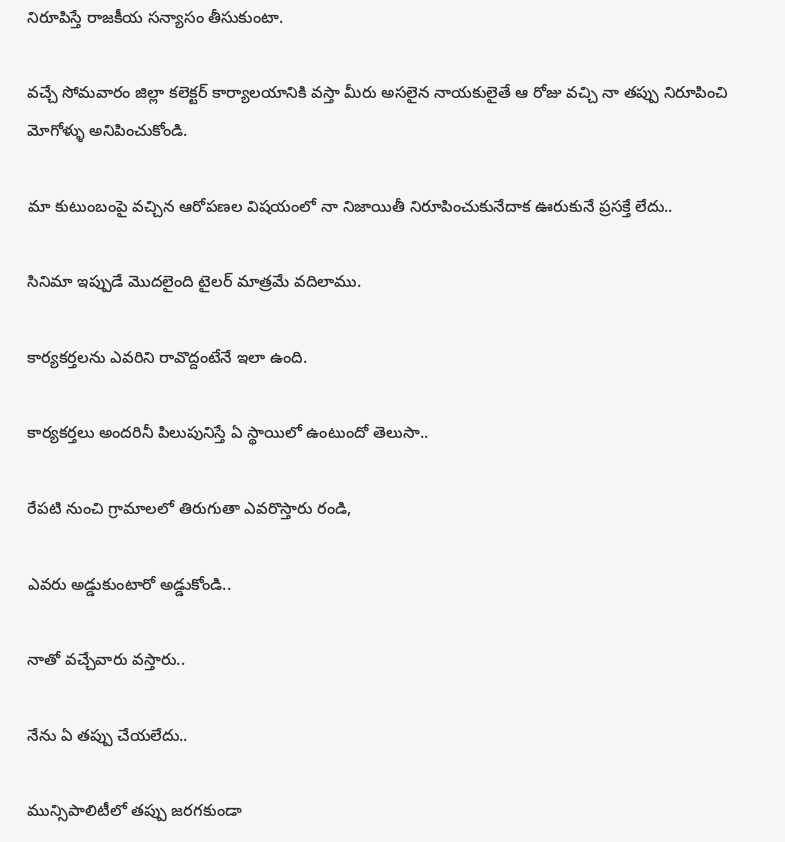నిరూపిస్తే రాజకీయ సన్యాసం తీసుకుంటా.

వచ్చే సోమవారం జిల్లా కలెక్టర్ కార్యాలయానికి వస్తా మీరు అసలైన నాయకులైతే ఆ రోజు వచ్చి నా తప్పు నిరూపించి మోగోళ్ళు అనిపించుకోండి.

మా కుటుంబంపై వచ్చిన ఆరోపణల విషయంలో నా నిజాయితీ నిరూపించుకునేదాక ఊరుకునే ప్రసక్తే లేదు..

సినిమా ఇప్పుడే మొదలైంది టైలర్ మాత్రమే వదిలాము.

కార్యకర్తలను ఎవరిని రావొద్దంటేనే ఇలా ఉంది.

కార్యకర్తలు అందరినీ పిలుపునిస్తే ఏ స్థాయిలో ఉంటుందో తెలుసా..

రేపటి నుంచి గ్రామాలలో తిరుగుతా ఎవరొస్తారు రండి,

ఎవరు అడ్డుకుంటారో అడ్డుకోండి..

నాతో వచ్చేవారు వస్తారు..

నేను ఏ తప్పు చేయలేదు..

మున్సిపాలిటీలో తప్పు జరగకుండా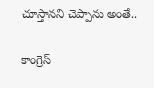చూస్తానని చెప్పాను అంతే..

కాంగ్రెస్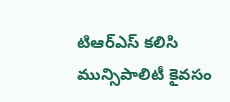టిఆర్ఎస్ కలిసి మున్సిపాలిటీ కైవసం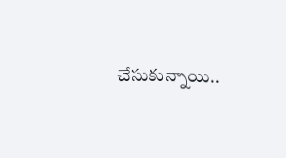చేసుకున్నాయి..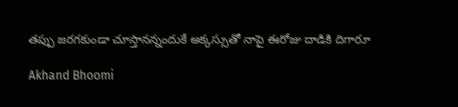తప్పు జరగకుండా చూస్తానన్నందుకే అక్కస్సుతో నాపై ఈరోజు దాడికి దిగారూ

Akhand Bhoomi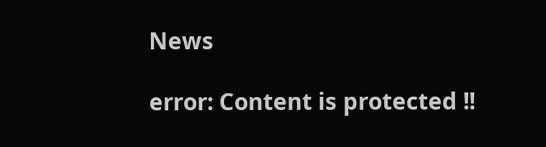News

error: Content is protected !!